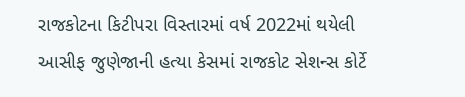રાજકોટના કિટીપરા વિસ્તારમાં વર્ષ 2022માં થયેલી આસીફ જુણેજાની હત્યા કેસમાં રાજકોટ સેશન્સ કોર્ટે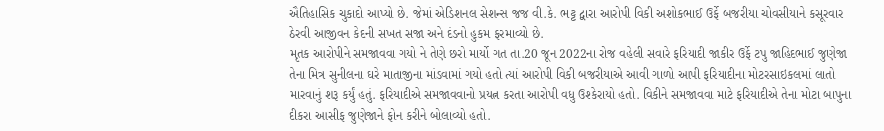ઐતિહાસિક ચુકાદો આપ્યો છે. જેમાં એડિશનલ સેશન્સ જજ વી.કે. ભટ્ટ દ્વારા આરોપી વિકી અશોકભાઈ ઉર્ફે બજરીયા ચોવસીયાને કસૂરવાર ઠેરવી આજીવન કેદની સખત સજા અને દંડનો હુકમ ફરમાવ્યો છે.
મૃતક આરોપીને સમજાવવા ગયો ને તેણે છરો માર્યો ગત તા.20 જૂન 2022ના રોજ વહેલી સવારે ફરિયાદી જાકીર ઉર્ફે ટપુ જાહિદભાઈ જુણેજા તેના મિત્ર સુનીલના ઘરે માતાજીના માંડવામાં ગયો હતો ત્યાં આરોપી વિકી બજરીયાએ આવી ગાળો આપી ફરિયાદીના મોટરસાઇકલમાં લાતો મારવાનું શરૂ કર્યું હતું. ફરિયાદીએ સમજાવવાનો પ્રયત્ન કરતા આરોપી વધુ ઉશ્કેરાયો હતો. વિકીને સમજાવવા માટે ફરિયાદીએ તેના મોટા બાપુના દીકરા આસીફ જુણેજાને ફોન કરીને બોલાવ્યો હતો.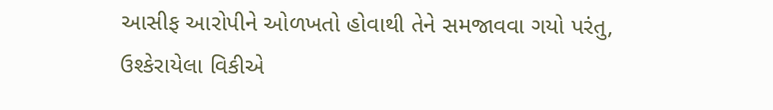આસીફ આરોપીને ઓળખતો હોવાથી તેને સમજાવવા ગયો પરંતુ, ઉશ્કેરાયેલા વિકીએ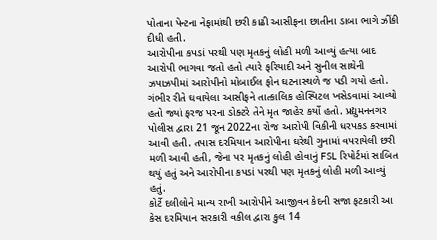પોતાના પેન્ટના નેફામાંથી છરી કાઢી આસીફના છાતીના ડાબા ભાગે ઝીંકી દીધી હતી.
આરોપીના કપડાં પરથી પણ મૃતકનું લોહી મળી આવ્યું હત્યા બાદ આરોપી ભાગવા જતો હતો ત્યારે ફરિયાદી અને સુનીલ સાથેની ઝપાઝપીમાં આરોપીનો મોબાઈલ ફોન ઘટનાસ્થળે જ પડી ગયો હતો. ગંભીર રીતે ઘવાયેલા આસીફને તાત્કાલિક હોસ્પિટલ ખસેડવામાં આવ્યો હતો જ્યાં ફરજ પરના ડોક્ટરે તેને મૃત જાહેર કર્યો હતો. પ્રદ્યુમનનગર પોલીસ દ્વારા 21 જૂન 2022ના રોજ આરોપી વિકીની ધરપકડ કરવામાં આવી હતી. તપાસ દરમિયાન આરોપીના ઘરેથી ગુનામાં વપરાયેલી છરી મળી આવી હતી, જેના પર મૃતકનું લોહી હોવાનું FSL રિપોર્ટમાં સાબિત થયું હતું અને આરોપીના કપડાં પરથી પણ મૃતકનું લોહી મળી આવ્યું હતું.
કોર્ટે દલીલોને માન્ય રાખી આરોપીને આજીવન કેદની સજા ફટકારી આ કેસ દરમિયાન સરકારી વકીલ દ્વારા કુલ 14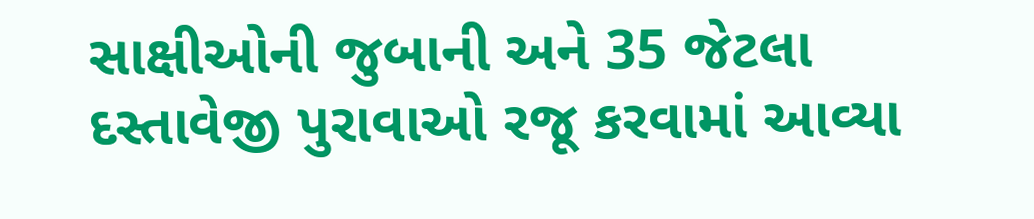સાક્ષીઓની જુબાની અને 35 જેટલા દસ્તાવેજી પુરાવાઓ રજૂ કરવામાં આવ્યા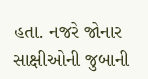હતા. નજરે જોનાર સાક્ષીઓની જુબાની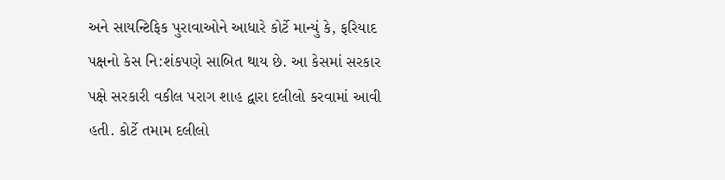અને સાયન્ટિફિક પુરાવાઓને આધારે કોર્ટે માન્યું કે, ફરિયાદ પક્ષનો કેસ નિ:શંકપણે સાબિત થાય છે. આ કેસમાં સરકાર પક્ષે સરકારી વકીલ પરાગ શાહ દ્વારા દલીલો કરવામાં આવી હતી. કોર્ટે તમામ દલીલો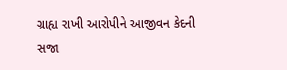ગ્રાહ્ય રાખી આરોપીને આજીવન કેદની સજા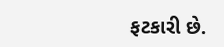ફટકારી છે.